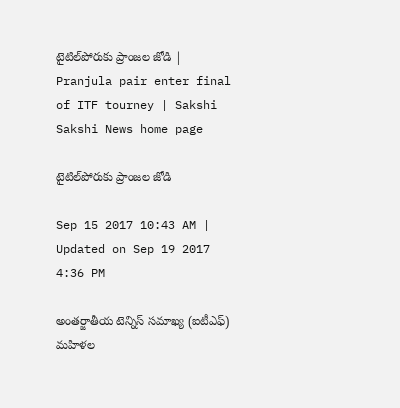టైటిల్‌పోరుకు ప్రాంజల జోడి | Pranjula pair enter final of ITF tourney | Sakshi
Sakshi News home page

టైటిల్‌పోరుకు ప్రాంజల జోడి

Sep 15 2017 10:43 AM | Updated on Sep 19 2017 4:36 PM

అంతర్జాతీయ టెన్నిస్‌ సమాఖ్య (ఐటీఎఫ్‌) మహిళల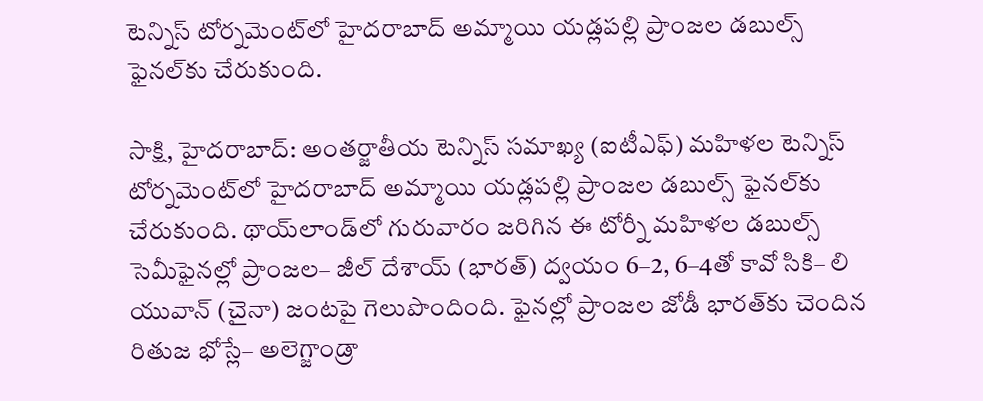టెన్నిస్‌ టోర్నమెంట్‌లో హైదరాబాద్‌ అమ్మాయి యడ్లపల్లి ప్రాంజల డబుల్స్‌ ఫైనల్‌కు చేరుకుంది.

సాక్షి, హైదరాబాద్‌: అంతర్జాతీయ టెన్నిస్‌ సమాఖ్య (ఐటీఎఫ్‌) మహిళల టెన్నిస్‌ టోర్నమెంట్‌లో హైదరాబాద్‌ అమ్మాయి యడ్లపల్లి ప్రాంజల డబుల్స్‌ ఫైనల్‌కు చేరుకుంది. థాయ్‌లాండ్‌లో గురువారం జరిగిన ఈ టోర్నీ మహిళల డబుల్స్‌ సెమీఫైనల్లో ప్రాంజల– జీల్‌ దేశాయ్‌ (భారత్‌) ద్వయం 6–2, 6–4తో కావో సికి– లి యువాన్‌ (చైనా) జంటపై గెలుపొందింది. ఫైనల్లో ప్రాంజల జోడీ భారత్‌కు చెందిన రితుజ భోస్లే– అలెగ్జాండ్రా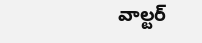వాల్టర్‌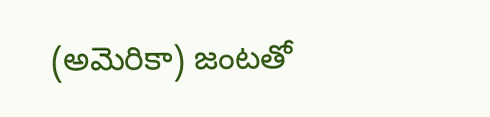(అమెరికా) జంటతో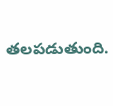తలపడుతుంది.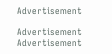Advertisement

Advertisement
Advertisement